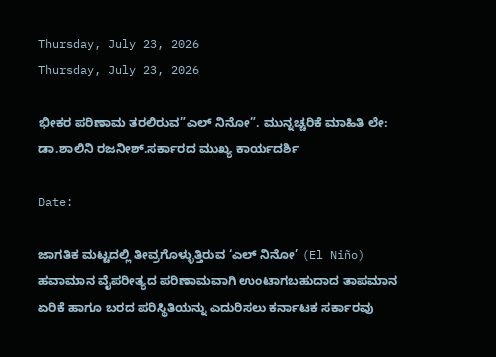Thursday, July 23, 2026
Thursday, July 23, 2026

ಭೀಕರ ಪರಿಣಾಮ ತರಲಿರುವ”ಎಲ್ ನಿನೋ”. ಮುನ್ನಚ್ಚರಿಕೆ ಮಾಹಿತಿ ಲೇ: ಡಾ.ಶಾಲಿನಿ ರಜನೀಶ್.ಸರ್ಕಾರದ ಮುಖ್ಯ ಕಾರ್ಯದರ್ಶಿ

Date:

ಜಾಗತಿಕ ಮಟ್ಟದಲ್ಲಿ ತೀವ್ರಗೊಳ್ಳುತ್ತಿರುವ ‘ಎಲ್ ನಿನೋ’ (El Niño) ಹವಾಮಾನ ವೈಪರೀತ್ಯದ ಪರಿಣಾಮವಾಗಿ ಉಂಟಾಗಬಹುದಾದ ತಾಪಮಾನ ಏರಿಕೆ ಹಾಗೂ ಬರದ ಪರಿಸ್ಥಿತಿಯನ್ನು ಎದುರಿಸಲು ಕರ್ನಾಟಕ ಸರ್ಕಾರವು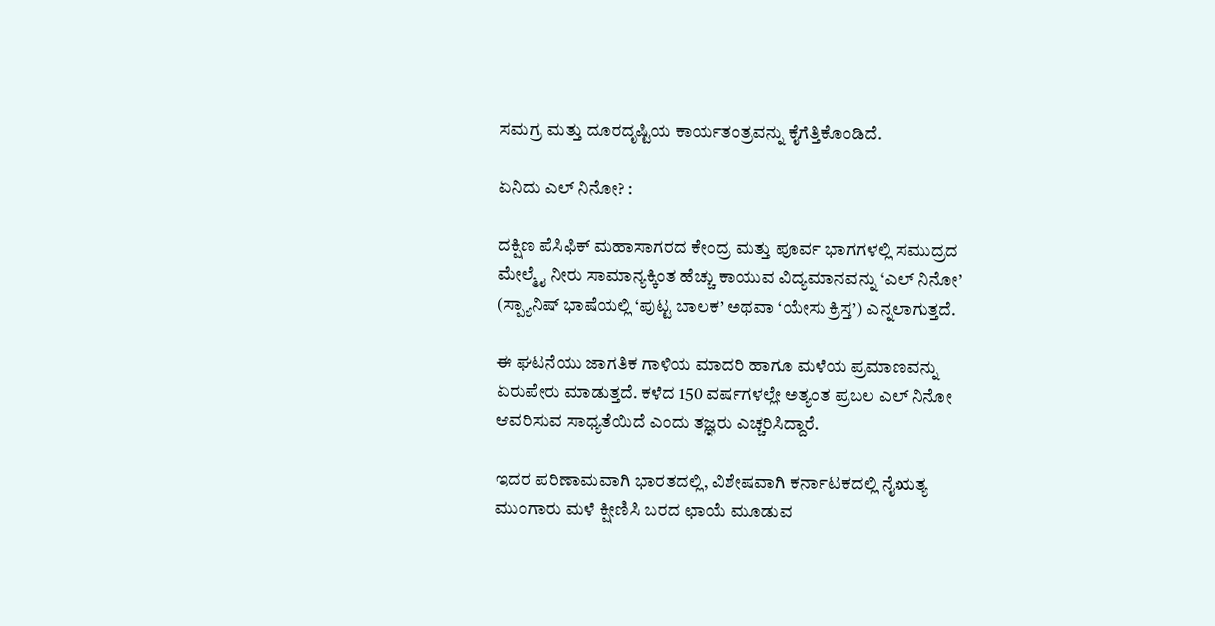ಸಮಗ್ರ ಮತ್ತು ದೂರದೃಷ್ಟಿಯ ಕಾರ್ಯತಂತ್ರವನ್ನು ಕೈಗೆತ್ತಿಕೊಂಡಿದೆ.

ಏನಿದು ಎಲ್ ನಿನೋ? :

ದಕ್ಷಿಣ ಪೆಸಿಫಿಕ್ ಮಹಾಸಾಗರದ ಕೇಂದ್ರ ಮತ್ತು ಪೂರ್ವ ಭಾಗಗಳಲ್ಲಿ ಸಮುದ್ರದ ಮೇಲ್ಮೈ ನೀರು ಸಾಮಾನ್ಯಕ್ಕಿಂತ ಹೆಚ್ಚು ಕಾಯುವ ವಿದ್ಯಮಾನವನ್ನು ‘ಎಲ್ ನಿನೋ’ (ಸ್ಪ್ಯಾನಿಷ್ ಭಾಷೆಯಲ್ಲಿ ‘ಪುಟ್ಟ ಬಾಲಕ’ ಅಥವಾ ‘ಯೇಸು ಕ್ರಿಸ್ತ’) ಎನ್ನಲಾಗುತ್ತದೆ.

ಈ ಘಟನೆಯು ಜಾಗತಿಕ ಗಾಳಿಯ ಮಾದರಿ ಹಾಗೂ ಮಳೆಯ ಪ್ರಮಾಣವನ್ನು ಏರುಪೇರು ಮಾಡುತ್ತದೆ. ಕಳೆದ 150 ವರ್ಷಗಳಲ್ಲೇ ಅತ್ಯಂತ ಪ್ರಬಲ ಎಲ್ ನಿನೋ ಆವರಿಸುವ ಸಾಧ್ಯತೆಯಿದೆ ಎಂದು ತಜ್ಞರು ಎಚ್ಚರಿಸಿದ್ದಾರೆ.

ಇದರ ಪರಿಣಾಮವಾಗಿ ಭಾರತದಲ್ಲಿ, ವಿಶೇಷವಾಗಿ ಕರ್ನಾಟಕದಲ್ಲಿ ನೈಋತ್ಯ ಮುಂಗಾರು ಮಳೆ ಕ್ಷೀಣಿಸಿ ಬರದ ಛಾಯೆ ಮೂಡುವ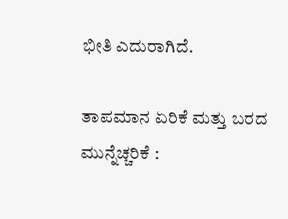ಭೀತಿ ಎದುರಾಗಿದೆ.

ತಾಪಮಾನ ಏರಿಕೆ ಮತ್ತು ಬರದ ಮುನ್ನೆಚ್ಚರಿಕೆ :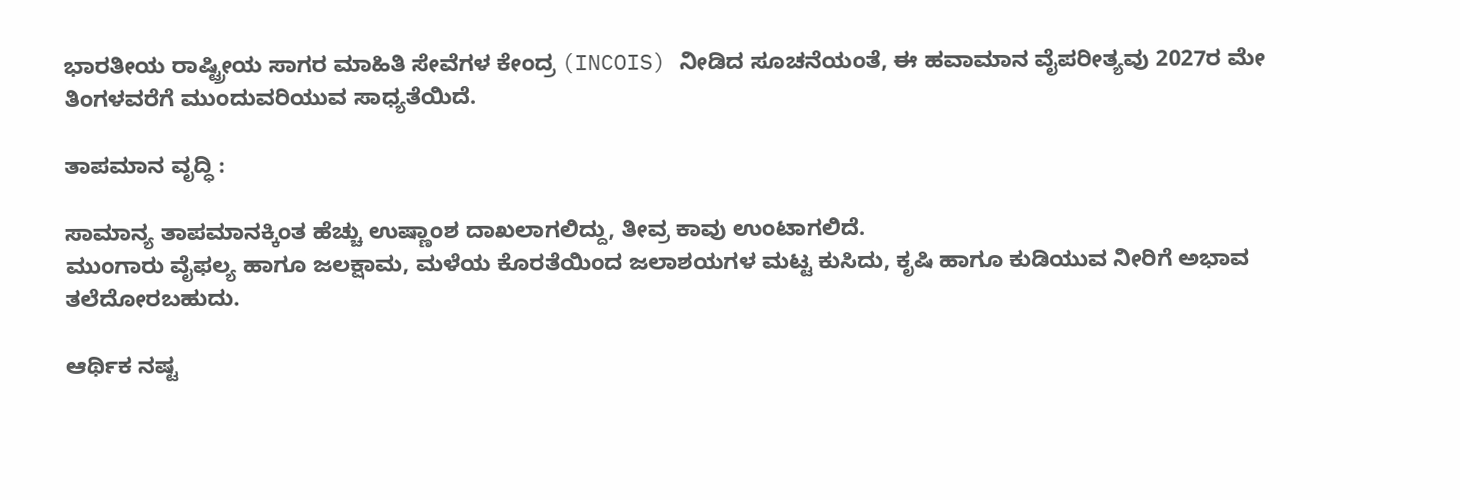ಭಾರತೀಯ ರಾಷ್ಟ್ರೀಯ ಸಾಗರ ಮಾಹಿತಿ ಸೇವೆಗಳ ಕೇಂದ್ರ (INCOIS) ನೀಡಿದ ಸೂಚನೆಯಂತೆ, ಈ ಹವಾಮಾನ ವೈಪರೀತ್ಯವು 2027ರ ಮೇ ತಿಂಗಳವರೆಗೆ ಮುಂದುವರಿಯುವ ಸಾಧ್ಯತೆಯಿದೆ.

ತಾಪಮಾನ ವೃದ್ಧಿ :

ಸಾಮಾನ್ಯ ತಾಪಮಾನಕ್ಕಿಂತ ಹೆಚ್ಚು ಉಷ್ಣಾಂಶ ದಾಖಲಾಗಲಿದ್ದು, ತೀವ್ರ ಕಾವು ಉಂಟಾಗಲಿದೆ.
ಮುಂಗಾರು ವೈಫಲ್ಯ ಹಾಗೂ ಜಲಕ್ಷಾಮ, ಮಳೆಯ ಕೊರತೆಯಿಂದ ಜಲಾಶಯಗಳ ಮಟ್ಟ ಕುಸಿದು, ಕೃಷಿ ಹಾಗೂ ಕುಡಿಯುವ ನೀರಿಗೆ ಅಭಾವ ತಲೆದೋರಬಹುದು.

ಆರ್ಥಿಕ ನಷ್ಟ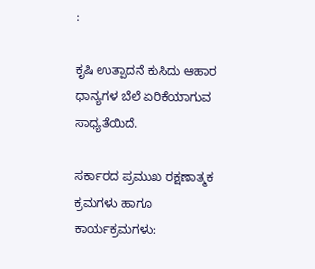:

ಕೃಷಿ ಉತ್ಪಾದನೆ ಕುಸಿದು ಆಹಾರ ಧಾನ್ಯಗಳ ಬೆಲೆ ಏರಿಕೆಯಾಗುವ ಸಾಧ್ಯತೆಯಿದೆ.

ಸರ್ಕಾರದ ಪ್ರಮುಖ ರಕ್ಷಣಾತ್ಮಕ ಕ್ರಮಗಳು ಹಾಗೂ ಕಾರ್ಯಕ್ರಮಗಳು: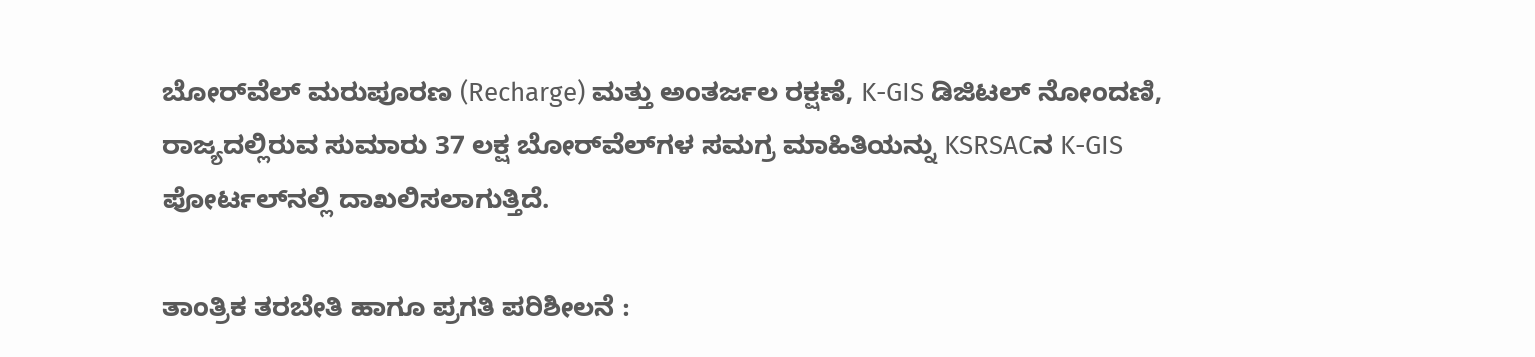ಬೋರ್‌ವೆಲ್ ಮರುಪೂರಣ (Recharge) ಮತ್ತು ಅಂತರ್ಜಲ ರಕ್ಷಣೆ, K-GIS ಡಿಜಿಟಲ್ ನೋಂದಣಿ, ರಾಜ್ಯದಲ್ಲಿರುವ ಸುಮಾರು 37 ಲಕ್ಷ ಬೋರ್‌ವೆಲ್‌ಗಳ ಸಮಗ್ರ ಮಾಹಿತಿಯನ್ನು KSRSACನ K-GIS ಪೋರ್ಟಲ್‌ನಲ್ಲಿ ದಾಖಲಿಸಲಾಗುತ್ತಿದೆ.

ತಾಂತ್ರಿಕ ತರಬೇತಿ ಹಾಗೂ ಪ್ರಗತಿ ಪರಿಶೀಲನೆ :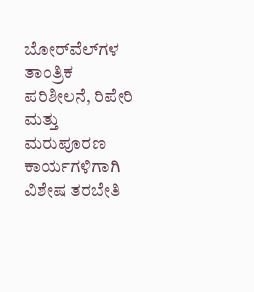ಬೋರ್‌ವೆಲ್‌ಗಳ ತಾಂತ್ರಿಕ ಪರಿಶೀಲನೆ, ರಿಪೇರಿ ಮತ್ತು ಮರುಪೂರಣ ಕಾರ್ಯಗಳಿಗಾಗಿ ವಿಶೇಷ ತರಬೇತಿ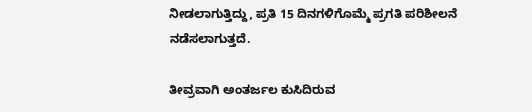ನೀಡಲಾಗುತ್ತಿದ್ದು, ಪ್ರತಿ 15 ದಿನಗಳಿಗೊಮ್ಮೆ ಪ್ರಗತಿ ಪರಿಶೀಲನೆ ನಡೆಸಲಾಗುತ್ತದೆ.

ತೀವ್ರವಾಗಿ ಅಂತರ್ಜಲ ಕುಸಿದಿರುವ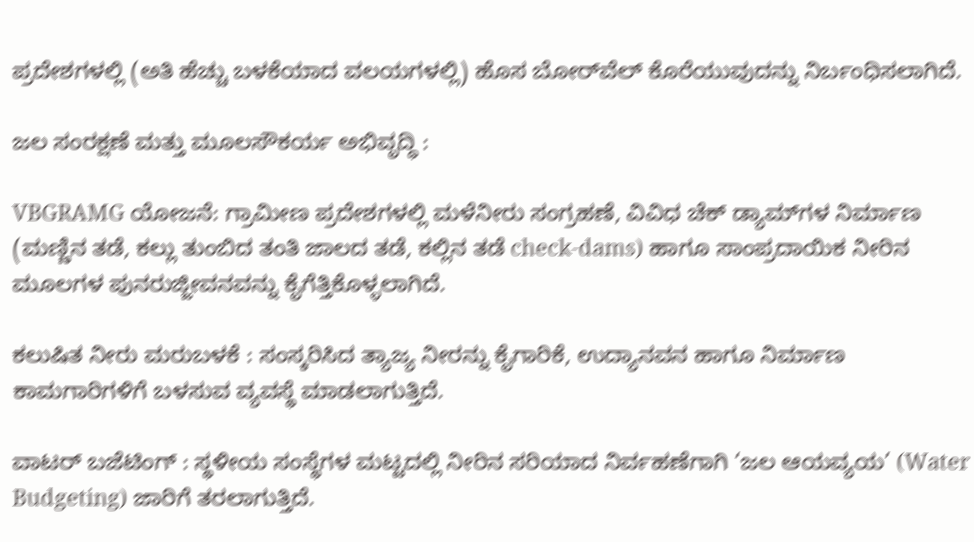ಪ್ರದೇಶಗಳಲ್ಲಿ (ಅತಿ ಹೆಚ್ಚು ಬಳಕೆಯಾದ ವಲಯಗಳಲ್ಲಿ) ಹೊಸ ಬೋರ್‌ವೆಲ್ ಕೊರೆಯುವುದನ್ನು ನಿರ್ಬಂಧಿಸಲಾಗಿದೆ.

ಜಲ ಸಂರಕ್ಷಣೆ ಮತ್ತು ಮೂಲಸೌಕರ್ಯ ಅಭಿವೃದ್ಧಿ :

VBGRAMG ಯೋಜನೆ: ಗ್ರಾಮೀಣ ಪ್ರದೇಶಗಳಲ್ಲಿ ಮಳೆನೀರು ಸಂಗ್ರಹಣೆ, ವಿವಿಧ ಚೆಕ್ ಡ್ಯಾಮ್‌ಗಳ ನಿರ್ಮಾಣ (ಮಣ್ಣಿನ ತಡೆ, ಕಲ್ಲು ತುಂಬಿದ ತಂತಿ ಜಾಲದ ತಡೆ, ಕಲ್ಲಿನ ತಡೆ check-dams) ಹಾಗೂ ಸಾಂಪ್ರದಾಯಿಕ ನೀರಿನ ಮೂಲಗಳ ಪುನರುಜ್ಜೀವನವನ್ನು ಕೈಗೆತ್ತಿಕೊಳ್ಳಲಾಗಿದೆ.

ಕಲುಷಿತ ನೀರು ಮರುಬಳಕೆ : ಸಂಸ್ಕರಿಸಿದ ತ್ಯಾಜ್ಯ ನೀರನ್ನು ಕೈಗಾರಿಕೆ, ಉದ್ಯಾನವನ ಹಾಗೂ ನಿರ್ಮಾಣ ಕಾಮಗಾರಿಗಳಿಗೆ ಬಳಸುವ ವ್ಯವಸ್ಥೆ ಮಾಡಲಾಗುತ್ತಿದೆ.

ವಾಟರ್ ಬಜೆಟಿಂಗ್ : ಸ್ಥಳೀಯ ಸಂಸ್ಥೆಗಳ ಮಟ್ಟದಲ್ಲಿ ನೀರಿನ ಸರಿಯಾದ ನಿರ್ವಹಣೆಗಾಗಿ ‘ಜಲ ಆಯವ್ಯಯ’ (Water Budgeting) ಜಾರಿಗೆ ತರಲಾಗುತ್ತಿದೆ.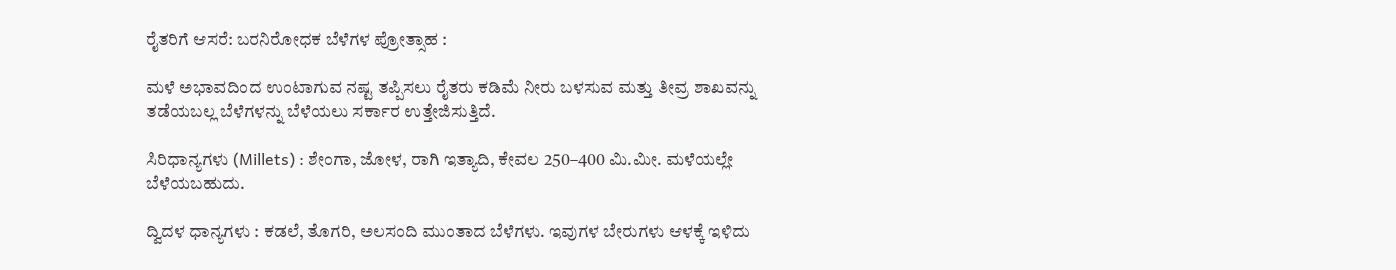ರೈತರಿಗೆ ಆಸರೆ: ಬರನಿರೋಧಕ ಬೆಳೆಗಳ ಪ್ರೋತ್ಸಾಹ :

ಮಳೆ ಅಭಾವದಿಂದ ಉಂಟಾಗುವ ನಷ್ಟ ತಪ್ಪಿಸಲು ರೈತರು ಕಡಿಮೆ ನೀರು ಬಳಸುವ ಮತ್ತು ತೀವ್ರ ಶಾಖವನ್ನು ತಡೆಯಬಲ್ಲ ಬೆಳೆಗಳನ್ನು ಬೆಳೆಯಲು ಸರ್ಕಾರ ಉತ್ತೇಜಿಸುತ್ತಿದೆ.

ಸಿರಿಧಾನ್ಯಗಳು (Millets) : ಶೇಂಗಾ, ಜೋಳ, ರಾಗಿ ಇತ್ಯಾದಿ, ಕೇವಲ 250–400 ಮಿ.ಮೀ. ಮಳೆಯಲ್ಲೇ ಬೆಳೆಯಬಹುದು.

ದ್ವಿದಳ ಧಾನ್ಯಗಳು : ಕಡಲೆ, ತೊಗರಿ, ಅಲಸಂದಿ ಮುಂತಾದ ಬೆಳೆಗಳು. ಇವುಗಳ ಬೇರುಗಳು ಆಳಕ್ಕೆ ಇಳಿದು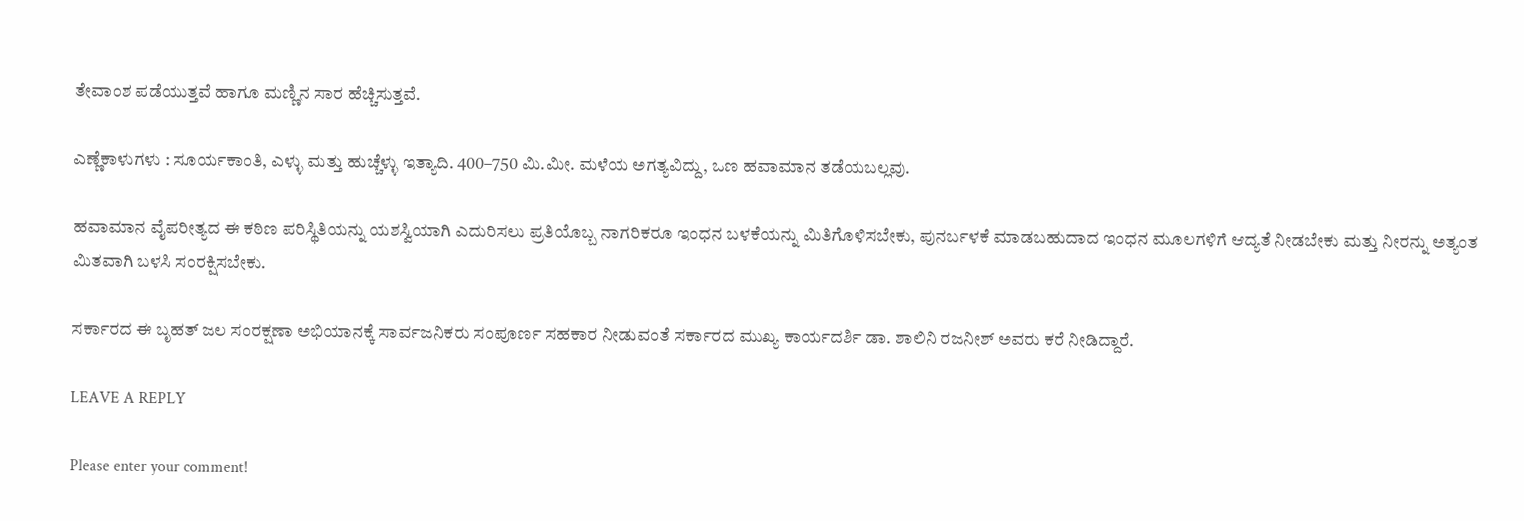ತೇವಾಂಶ ಪಡೆಯುತ್ತವೆ ಹಾಗೂ ಮಣ್ಣಿನ ಸಾರ ಹೆಚ್ಚಿಸುತ್ತವೆ.

ಎಣ್ಣೆಕಾಳುಗಳು : ಸೂರ್ಯಕಾಂತಿ, ಎಳ್ಳು ಮತ್ತು ಹುಚ್ಚೆಳ್ಳು ಇತ್ಯಾದಿ. 400–750 ಮಿ.ಮೀ. ಮಳೆಯ ಅಗತ್ಯವಿದ್ದು, ಒಣ ಹವಾಮಾನ ತಡೆಯಬಲ್ಲವು.

ಹವಾಮಾನ ವೈಪರೀತ್ಯದ ಈ ಕಠಿಣ ಪರಿಸ್ಥಿತಿಯನ್ನು ಯಶಸ್ವಿಯಾಗಿ ಎದುರಿಸಲು ಪ್ರತಿಯೊಬ್ಬ ನಾಗರಿಕರೂ ಇಂಧನ ಬಳಕೆಯನ್ನು ಮಿತಿಗೊಳಿಸಬೇಕು, ಪುನರ್ಬಳಕೆ ಮಾಡಬಹುದಾದ ಇಂಧನ ಮೂಲಗಳಿಗೆ ಆದ್ಯತೆ ನೀಡಬೇಕು ಮತ್ತು ನೀರನ್ನು ಅತ್ಯಂತ ಮಿತವಾಗಿ ಬಳಸಿ ಸಂರಕ್ಷಿಸಬೇಕು.

ಸರ್ಕಾರದ ಈ ಬೃಹತ್ ಜಲ ಸಂರಕ್ಷಣಾ ಅಭಿಯಾನಕ್ಕೆ ಸಾರ್ವಜನಿಕರು ಸಂಪೂರ್ಣ ಸಹಕಾರ ನೀಡುವಂತೆ ಸರ್ಕಾರದ ಮುಖ್ಯ ಕಾರ್ಯದರ್ಶಿ ಡಾ. ಶಾಲಿನಿ ರಜನೀಶ್ ಅವರು ಕರೆ ನೀಡಿದ್ದಾರೆ.

LEAVE A REPLY

Please enter your comment!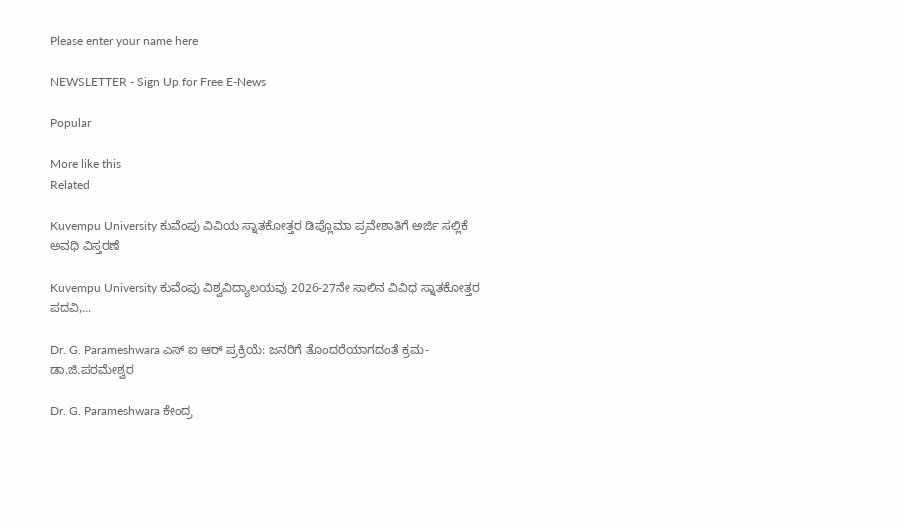Please enter your name here

NEWSLETTER - Sign Up for Free E-News

Popular

More like this
Related

Kuvempu University ಕುವೆಂಪು ವಿವಿಯ ಸ್ನಾತಕೋತ್ತರ ಡಿಪ್ಲೊಮಾ ಪ್ರವೇಶಾತಿಗೆ ಅರ್ಜಿ ಸಲ್ಲಿಕೆ ಅವಧಿ ವಿಸ್ತರಣೆ

Kuvempu University ಕುವೆಂಪು ವಿಶ್ವವಿದ್ಯಾಲಯವು 2026-27ನೇ ಸಾಲಿನ ವಿವಿಧ ಸ್ನಾತಕೋತ್ತರ ಪದವಿ,...

Dr. G. Parameshwara ಎಸ್ ಐ ಆರ್ ಪ್ರಕ್ರಿಯೆ: ಜನರಿಗೆ ತೊಂದರೆಯಾಗದಂತೆ ಕ್ರಮ- ಡಾ.ಜಿ.ಪರಮೇಶ್ವರ

Dr. G. Parameshwara ಕೇಂದ್ರ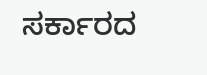ಸರ್ಕಾರದ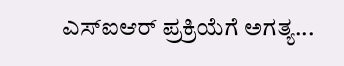ಎಸ್‌ಐಆರ್‌ ಪ್ರಕ್ರಿಯೆಗೆ ಅಗತ್ಯ...